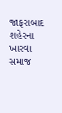જાફરાબાદ શહેરના ખારવા સમાજ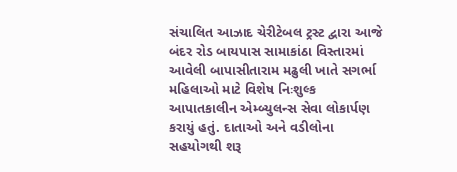સંચાલિત આઝાદ ચેરીટેબલ ટ્રસ્ટ દ્વારા આજે બંદર રોડ બાયપાસ સામાકાંઠા વિસ્તારમાં આવેલી બાપાસીતારામ મઢુલી ખાતે સગર્ભા મહિલાઓ માટે વિશેષ નિઃશુલ્ક આપાતકાલીન એમ્બ્યુલન્સ સેવા લોકાર્પણ કરાયું હતું. દાતાઓ અને વડીલોના સહયોગથી શરૂ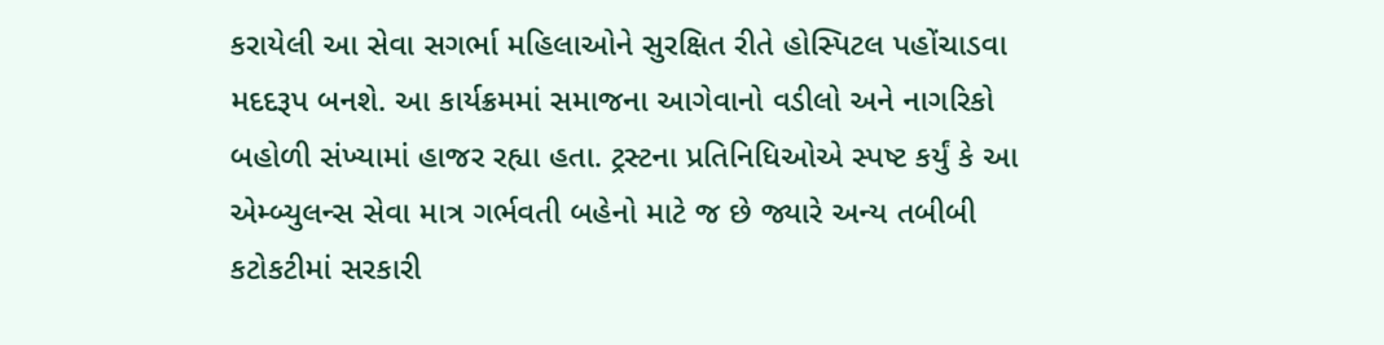કરાયેલી આ સેવા સગર્ભા મહિલાઓને સુરક્ષિત રીતે હોસ્પિટલ પહોંચાડવા મદદરૂપ બનશે. આ કાર્યક્રમમાં સમાજના આગેવાનો વડીલો અને નાગરિકો બહોળી સંખ્યામાં હાજર રહ્યા હતા. ટ્રસ્ટના પ્રતિનિધિઓએ સ્પષ્ટ કર્યું કે આ એમ્બ્યુલન્સ સેવા માત્ર ગર્ભવતી બહેનો માટે જ છે જ્યારે અન્ય તબીબી કટોકટીમાં સરકારી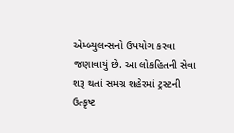એમ્બ્યુલન્સનો ઉપયોગ કરવા જણાવાયું છે. આ લોકહિતની સેવા શરૂ થતાં સમગ્ર શહેરમાં ટ્રસ્ટની ઉત્કૃષ્ટ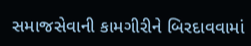સમાજસેવાની કામગીરીને બિરદાવવામાં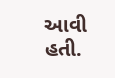આવી હતી.